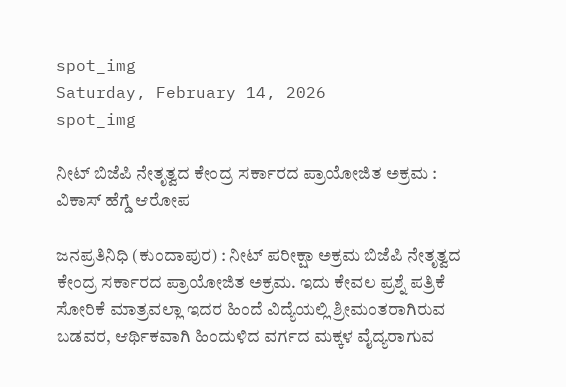spot_img
Saturday, February 14, 2026
spot_img

ನೀಟ್‌ ಬಿಜೆಪಿ ನೇತೃತ್ವದ ಕೇಂದ್ರ ಸರ್ಕಾರದ ಪ್ರಾಯೋಜಿತ ಅಕ್ರಮ : ವಿಕಾಸ್‌ ಹೆಗ್ಡೆ ಆರೋಪ

ಜನಪ್ರತಿನಿಧಿ (ಕುಂದಾಪುರ) : ನೀಟ್ ಪರೀಕ್ಷಾ ಅಕ್ರಮ ಬಿಜೆಪಿ ನೇತೃತ್ವದ ಕೇಂದ್ರ ಸರ್ಕಾರದ ಪ್ರಾಯೋಜಿತ ಅಕ್ರಮ. ಇದು ಕೇವಲ ಪ್ರಶ್ನೆ ಪತ್ರಿಕೆ ಸೋರಿಕೆ ಮಾತ್ರವಲ್ಲಾ ಇದರ ಹಿಂದೆ ವಿದ್ಯೆಯಲ್ಲಿ ಶ್ರೀಮಂತರಾಗಿರುವ ಬಡವರ, ಆರ್ಥಿಕವಾಗಿ ಹಿಂದುಳಿದ ವರ್ಗದ ಮಕ್ಕಳ ವೈದ್ಯರಾಗುವ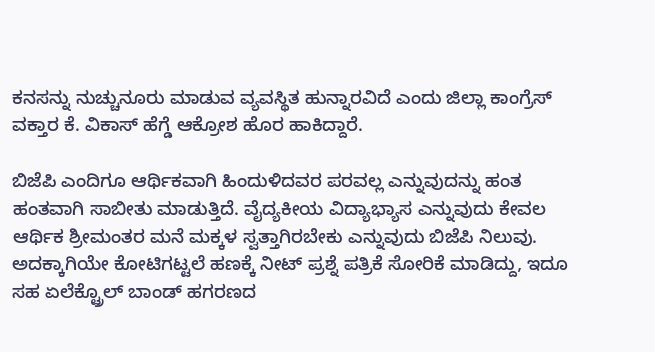ಕನಸನ್ನು ನುಚ್ಚುನೂರು ಮಾಡುವ ವ್ಯವಸ್ಥಿತ ಹುನ್ನಾರವಿದೆ ಎಂದು ಜಿಲ್ಲಾ ಕಾಂಗ್ರೆಸ್‌ ವಕ್ತಾರ ಕೆ. ವಿಕಾಸ್ ಹೆಗ್ಡೆ ಆಕ್ರೋಶ ಹೊರ ಹಾಕಿದ್ದಾರೆ.

ಬಿಜೆಪಿ ಎಂದಿಗೂ ಆರ್ಥಿಕವಾಗಿ ಹಿಂದುಳಿದವರ ಪರವಲ್ಲ ಎನ್ನುವುದನ್ನು ಹಂತ ಹಂತವಾಗಿ ಸಾಬೀತು ಮಾಡುತ್ತಿದೆ. ವೈದ್ಯಕೀಯ ವಿದ್ಯಾಭ್ಯಾಸ ಎನ್ನುವುದು ಕೇವಲ ಆರ್ಥಿಕ ಶ್ರೀಮಂತರ ಮನೆ ಮಕ್ಕಳ ಸ್ವತ್ತಾಗಿರಬೇಕು ಎನ್ನುವುದು ಬಿಜೆಪಿ ನಿಲುವು. ಅದಕ್ಕಾಗಿಯೇ ಕೋಟಿಗಟ್ಟಲೆ ಹಣಕ್ಕೆ ನೀಟ್ ಪ್ರಶ್ನೆ ಪತ್ರಿಕೆ ಸೋರಿಕೆ ಮಾಡಿದ್ದು, ಇದೂ ಸಹ ಏಲೆಕ್ಟ್ರೊಲ್ ಬಾಂಡ್ ಹಗರಣದ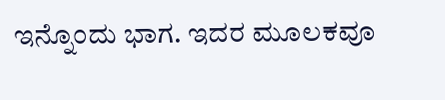ಇನ್ನೊಂದು ಭಾಗ. ಇದರ ಮೂಲಕವೂ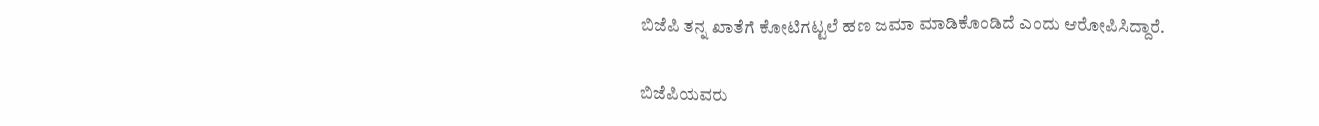ಬಿಜೆಪಿ ತನ್ನ ಖಾತೆಗೆ ಕೋಟಿಗಟ್ಟಲೆ ಹಣ ಜಮಾ ಮಾಡಿಕೊಂಡಿದೆ ಎಂದು ಆರೋಪಿಸಿದ್ದಾರೆ.

ಬಿಜೆಪಿಯವರು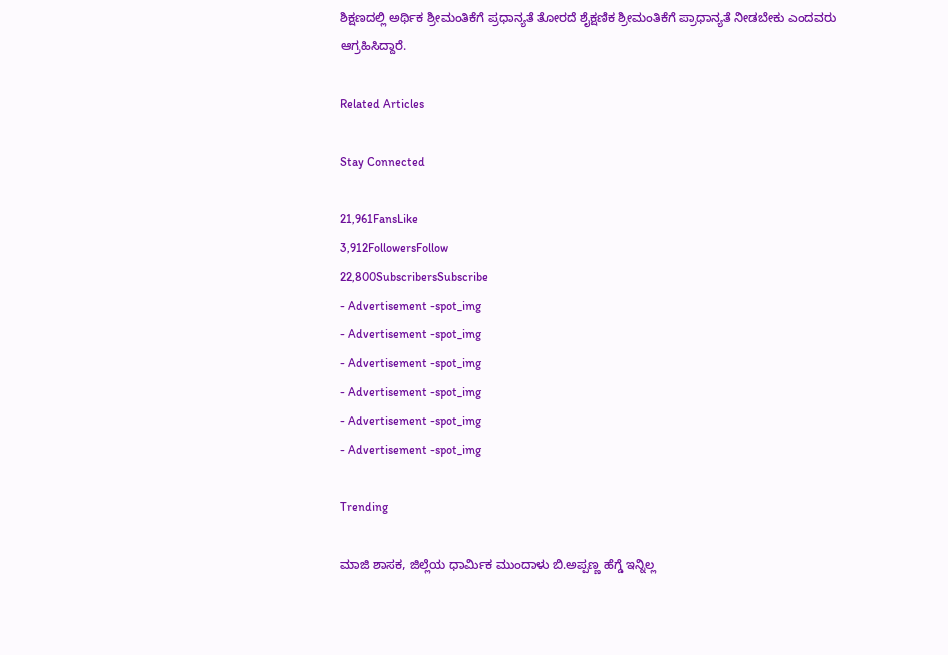ಶಿಕ್ಷಣದಲ್ಲಿ ಅರ್ಥಿಕ ಶ್ರೀಮಂತಿಕೆಗೆ ಪ್ರಧಾನ್ಯತೆ ತೋರದೆ ಶೈಕ್ಷಣಿಕ ಶ್ರೀಮಂತಿಕೆಗೆ ಪ್ರಾಧಾನ್ಯತೆ ನೀಡಬೇಕು ಎಂದವರು ಆಗ್ರಹಿಸಿದ್ದಾರೆ.

Related Articles

Stay Connected

21,961FansLike
3,912FollowersFollow
22,800SubscribersSubscribe
- Advertisement -spot_img
- Advertisement -spot_img
- Advertisement -spot_img
- Advertisement -spot_img
- Advertisement -spot_img
- Advertisement -spot_img

Trending

ಮಾಜಿ ಶಾಸಕ, ಜಿಲ್ಲೆಯ ಧಾರ್ಮಿಕ ಮುಂದಾಳು ಬಿ.ಅಪ್ಪಣ್ಣ ಹೆಗ್ಡೆ ಇನ್ನಿಲ್ಲ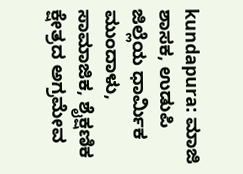kundapura: ಮಾಜಿ ಶಾಸಕ, ಉಡುಪಿ ಜಿಲ್ಲೆಯ ಧಾರ್ಮಿಕ ಮುಂದಾಳು, ಸಾಮಾಜಿಕ, ಶೈಕ್ಷಣಿಕ ಕ್ಷೇತ್ರದ ಅಗ್ರಮೇವ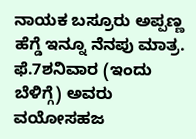ನಾಯಕ ಬಸ್ರೂರು ಅಪ್ಪಣ್ಣ ಹೆಗ್ಡೆ ಇನ್ನೂ ನೆನಪು ಮಾತ್ರ. ಫೆ.7ಶನಿವಾರ (ಇಂದು ಬೆಳಿಗ್ಗೆ) ಅವರು ವಯೋಸಹಜ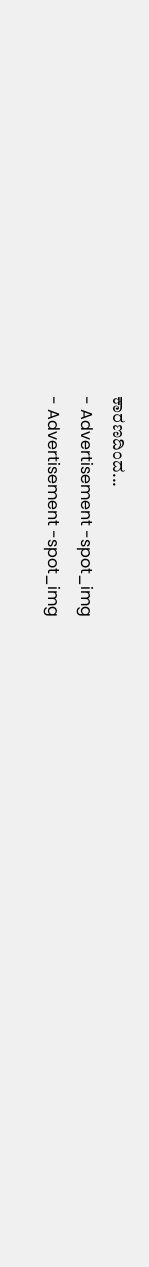ಕಾರಣದಿಂದ...
- Advertisement -spot_img
- Advertisement -spot_img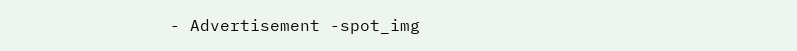- Advertisement -spot_img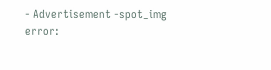- Advertisement -spot_img
error: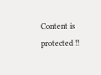Content is protected !!